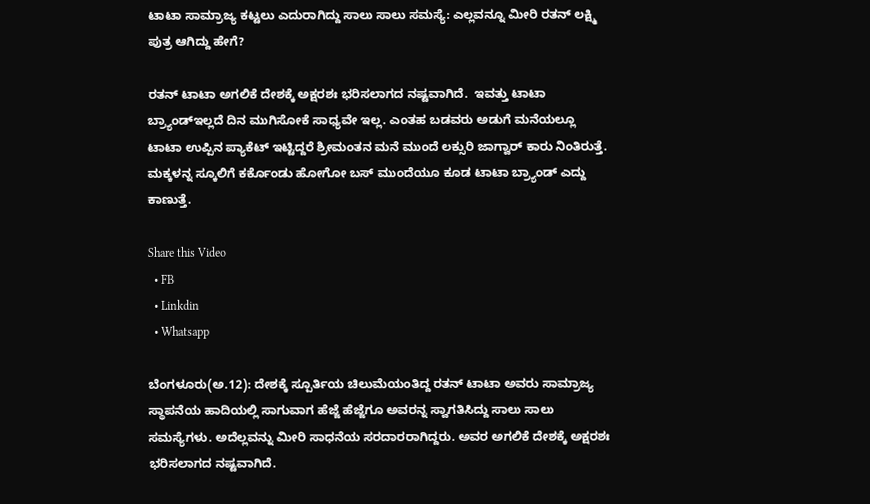ಟಾಟಾ ಸಾಮ್ರಾಜ್ಯ ಕಟ್ಟಲು ಎದುರಾಗಿದ್ದು ಸಾಲು ಸಾಲು ಸಮಸ್ಯೆ: ಎಲ್ಲವನ್ನೂ ಮೀರಿ ರತನ್ ಲಕ್ಷ್ಮಿ ಪುತ್ರ ಆಗಿದ್ದು ಹೇಗೆ?

ರತನ್‌ ಟಾಟಾ ಅಗಲಿಕೆ ದೇಶಕ್ಕೆ ಅಕ್ಷರಶಃ ಭರಿಸಲಾಗದ ನಷ್ಟವಾಗಿದೆ.  ಇವತ್ತು ಟಾಟಾ ಬ್ರ್ಯಾಂಡ್‌ಇಲ್ಲದೆ ದಿನ ಮುಗಿಸೋಕೆ ಸಾಧ್ಯವೇ ಇಲ್ಲ. ಎಂತಹ ಬಡವರು ಅಡುಗೆ ಮನೆಯಲ್ಲೂ ಟಾಟಾ ಉಪ್ಪಿನ ಪ್ಯಾಕೆಟ್‌ ಇಟ್ಟಿದ್ದರೆ ಶ್ರೀಮಂತನ ಮನೆ ಮುಂದೆ ಲಕ್ಸುರಿ ಜಾಗ್ವಾರ್‌ ಕಾರು ನಿಂತಿರುತ್ತೆ. ಮಕ್ಕಳನ್ನ ಸ್ಕೂಲಿಗೆ ಕರ್ಕೊಂಡು ಹೋಗೋ ಬಸ್‌ ಮುಂದೆಯೂ ಕೂಡ ಟಾಟಾ ಬ್ರ್ಯಾಂಡ್‌ ಎದ್ದು ಕಾಣುತ್ತೆ.

Share this Video
  • FB
  • Linkdin
  • Whatsapp

ಬೆಂಗಳೂರು(ಅ.12): ದೇಶಕ್ಕೆ ಸ್ಪೂರ್ತಿಯ ಚಿಲುಮೆಯಂತಿದ್ದ ರತನ್‌ ಟಾಟಾ ಅವರು ಸಾಮ್ರಾಜ್ಯ ಸ್ಥಾಪನೆಯ ಹಾದಿಯಲ್ಲಿ ಸಾಗುವಾಗ ಹೆಜ್ಜೆ ಹೆಜ್ಜೆಗೂ ಅವರನ್ನ ಸ್ವಾಗತಿಸಿದ್ದು ಸಾಲು ಸಾಲು ಸಮಸ್ಯೆಗಳು. ಅದೆಲ್ಲವನ್ನು ಮೀರಿ ಸಾಧನೆಯ ಸರದಾರರಾಗಿದ್ದರು. ಅವರ ಅಗಲಿಕೆ ದೇಶಕ್ಕೆ ಅಕ್ಷರಶಃ ಭರಿಸಲಾಗದ ನಷ್ಟವಾಗಿದೆ.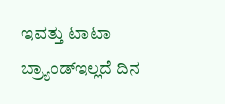ಇವತ್ತು ಟಾಟಾ ಬ್ರ್ಯಾಂಡ್‌ಇಲ್ಲದೆ ದಿನ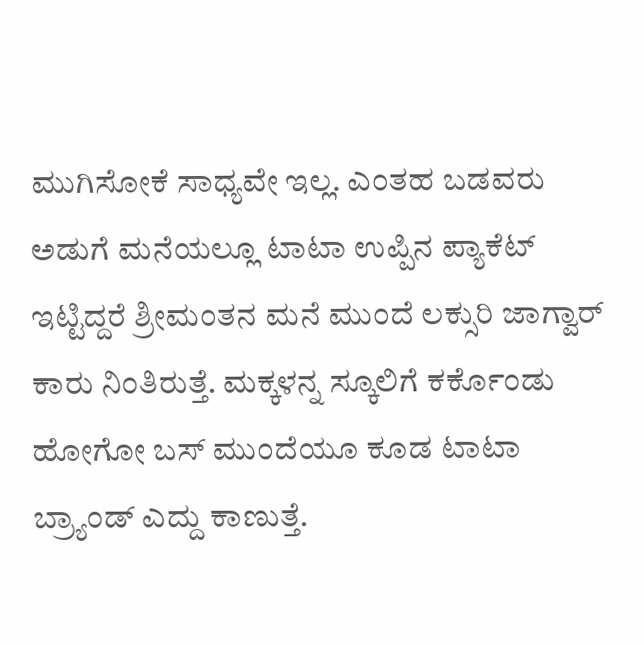ಮುಗಿಸೋಕೆ ಸಾಧ್ಯವೇ ಇಲ್ಲ. ಎಂತಹ ಬಡವರು ಅಡುಗೆ ಮನೆಯಲ್ಲೂ ಟಾಟಾ ಉಪ್ಪಿನ ಪ್ಯಾಕೆಟ್‌ ಇಟ್ಟಿದ್ದರೆ ಶ್ರೀಮಂತನ ಮನೆ ಮುಂದೆ ಲಕ್ಸುರಿ ಜಾಗ್ವಾರ್‌ ಕಾರು ನಿಂತಿರುತ್ತೆ. ಮಕ್ಕಳನ್ನ ಸ್ಕೂಲಿಗೆ ಕರ್ಕೊಂಡು ಹೋಗೋ ಬಸ್‌ ಮುಂದೆಯೂ ಕೂಡ ಟಾಟಾ ಬ್ರ್ಯಾಂಡ್‌ ಎದ್ದು ಕಾಣುತ್ತೆ.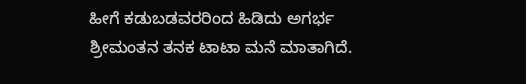ಹೀಗೆ ಕಡುಬಡವರರಿಂದ ಹಿಡಿದು ಅಗರ್ಭ ಶ್ರೀಮಂತನ ತನಕ ಟಾಟಾ ಮನೆ ಮಾತಾಗಿದೆ.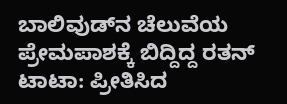ಬಾಲಿವುಡ್‌ನ ಚೆಲುವೆಯ ಪ್ರೇಮಪಾಶಕ್ಕೆ ಬಿದ್ದಿದ್ದ ರತನ್‌ ಟಾಟಾ: ಪ್ರೀತಿಸಿದ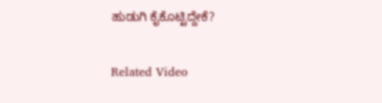ಹುಡುಗಿ ಕೈಕೊಟ್ಟಿದ್ದೇಕೆ?

Related Video